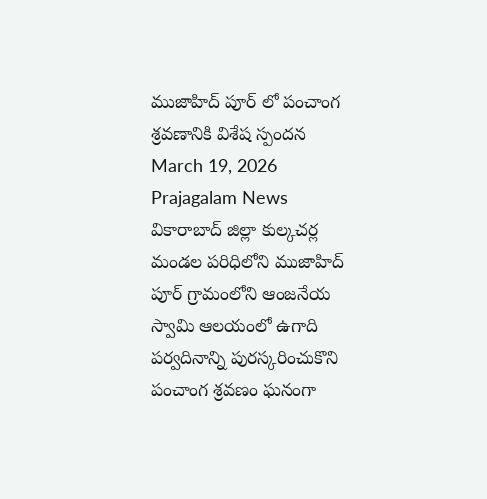ముజాహిద్ పూర్ లో పంచాంగ శ్రవణానికి విశేష స్పందన
March 19, 2026
Prajagalam News
వికారాబాద్ జిల్లా కుల్కచర్ల మండల పరిధిలోని ముజాహిద్ పూర్ గ్రామంలోని ఆంజనేయ స్వామి ఆలయంలో ఉగాది పర్వదినాన్ని పురస్కరించుకొని పంచాంగ శ్రవణం ఘనంగా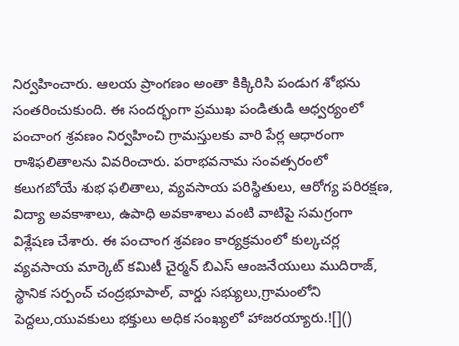నిర్వహించారు. ఆలయ ప్రాంగణం అంతా కిక్కిరిసి పండుగ శోభను సంతరించుకుంది. ఈ సందర్భంగా ప్రముఖ పండితుడి ఆధ్వర్యంలో పంచాంగ శ్రవణం నిర్వహించి గ్రామస్తులకు వారి పేర్ల ఆధారంగా రాశిఫలితాలను వివరించారు. పరాభవనామ సంవత్సరంలో కలుగబోయే శుభ ఫలితాలు, వ్యవసాయ పరిస్థితులు, ఆరోగ్య పరిరక్షణ, విద్యా అవకాశాలు, ఉపాధి అవకాశాలు వంటి వాటిపై సమగ్రంగా విశ్లేషణ చేశారు. ఈ పంచాంగ శ్రవణం కార్యక్రమంలో కుల్కచర్ల వ్యవసాయ మార్కెట్ కమిటీ చైర్మన్ బిఎస్ ఆంజనేయులు ముదిరాజ్, స్థానిక సర్పంచ్ చంద్రభూపాల్, వార్డు సభ్యులు,గ్రామంలోని పెద్దలు,యువకులు భక్తులు అధిక సంఖ్యలో హాజరయ్యారు.![]()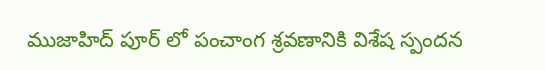ముజాహిద్ పూర్ లో పంచాంగ శ్రవణానికి విశేష స్పందన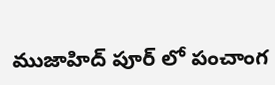ముజాహిద్ పూర్ లో పంచాంగ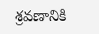శ్రవణానికి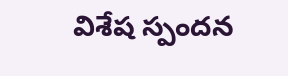విశేష స్పందన